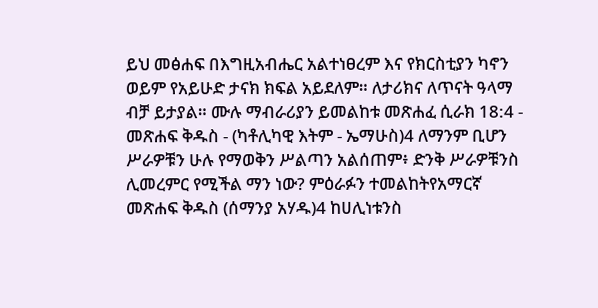ይህ መፅሐፍ በእግዚአብሔር አልተነፀረም እና የክርስቲያን ካኖን ወይም የአይሁድ ታናክ ክፍል አይደለም። ለታሪክና ለጥናት ዓላማ ብቻ ይታያል። ሙሉ ማብራሪያን ይመልከቱ መጽሐፈ ሲራክ 18:4 - መጽሐፍ ቅዱስ - (ካቶሊካዊ እትም - ኤማሁስ)4 ለማንም ቢሆን ሥራዎቹን ሁሉ የማወቅን ሥልጣን አልሰጠም፥ ድንቅ ሥራዎቹንስ ሊመረምር የሚችል ማን ነው? ምዕራፉን ተመልከትየአማርኛ መጽሐፍ ቅዱስ (ሰማንያ አሃዱ)4 ከሀሊነቱንስ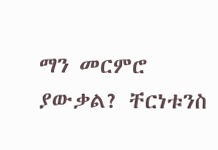ማን መርምሮ ያውቃል? ቸርነቱንስ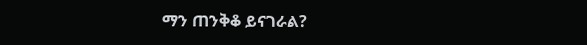ማን ጠንቅቆ ይናገራል?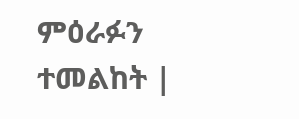ምዕራፉን ተመልከት |